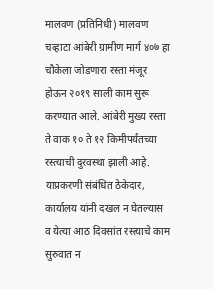मालवण (प्रतिनिधी) मालवण चव्हाटा आंबेरी ग्रामीण मार्ग ४०७ हा चौकेला जोडणारा रस्ता मंजूर होऊन २०१९ साली काम सुरू करण्यात आले. आंबेरी मुख्य रस्ता ते वाक १० ते १२ किमीपर्यंतच्या रस्त्याची दुरवस्था झाली आहे.
याप्रकरणी संबंधित ठेकेदार, कार्यालय यांनी दखल न घेतल्यास व येत्या आठ दिवसांत रस्त्याचे काम सुरुवात न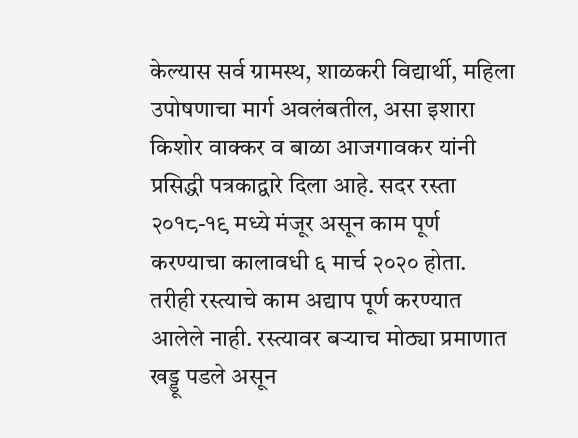केल्यास सर्व ग्रामस्थ, शाळकरी विद्यार्थी, महिला उपोषणाचा मार्ग अवलंबतील, असा इशारा किशोर वाक्कर व बाळा आजगावकर यांनी प्रसिद्धी पत्रकाद्वारे दिला आहे. सदर रस्ता २०१८-१९ मध्ये मंजूर असून काम पूर्ण करण्याचा कालावधी ६ मार्च २०२० होता. तरीही रस्त्याचे काम अद्याप पूर्ण करण्यात आलेले नाही. रस्त्यावर बऱ्याच मोठ्या प्रमाणात खड्डू पडले असून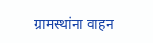ग्रामस्थांना वाहन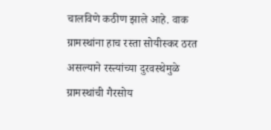चालविणे कठीण झाले आहे. वाक ग्रामस्थांना हाच रस्ता सोयीस्कर ठरत असल्याने रस्त्यांच्या दुरवस्थेमुळे ग्रामस्थांची गैरसोय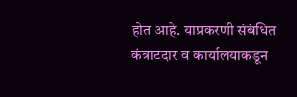होत आहे. याप्रकरणी संबंधित कंत्राटदार व कार्यालयाकडून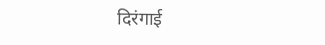दिरंगाई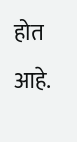होत आहे.